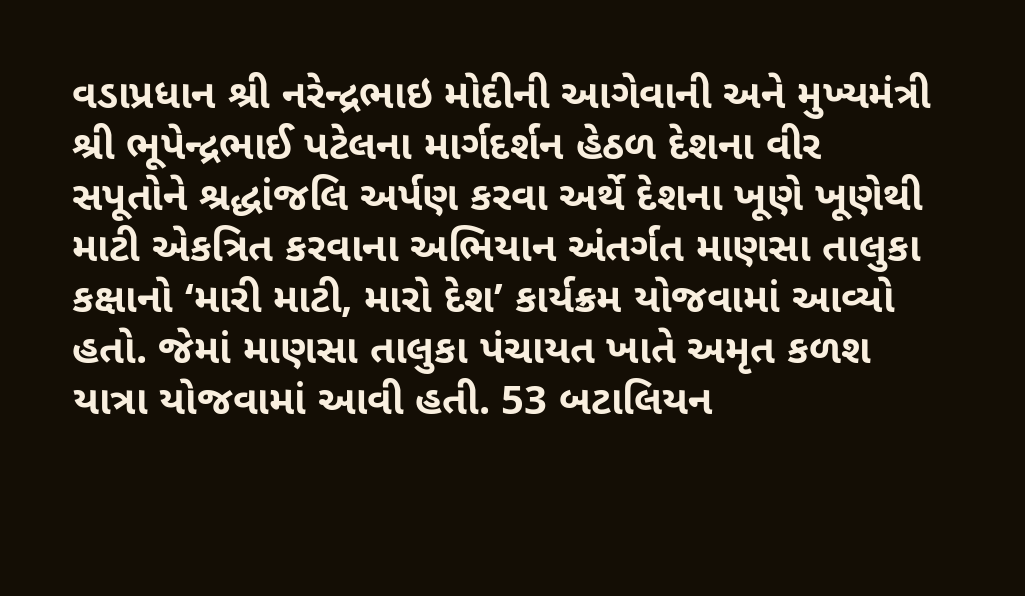વડાપ્રધાન શ્રી નરેન્દ્રભાઇ મોદીની આગેવાની અને મુખ્યમંત્રી શ્રી ભૂપેન્દ્રભાઈ પટેલના માર્ગદર્શન હેઠળ દેશના વીર સપૂતોને શ્રદ્ધાંજલિ અર્પણ કરવા અર્થે દેશના ખૂણે ખૂણેથી માટી એકત્રિત કરવાના અભિયાન અંતર્ગત માણસા તાલુકા કક્ષાનો ‘મારી માટી, મારો દેશ’ કાર્યક્રમ યોજવામાં આવ્યો હતો. જેમાં માણસા તાલુકા પંચાયત ખાતે અમૃત કળશ યાત્રા યોજવામાં આવી હતી. 53 બટાલિયન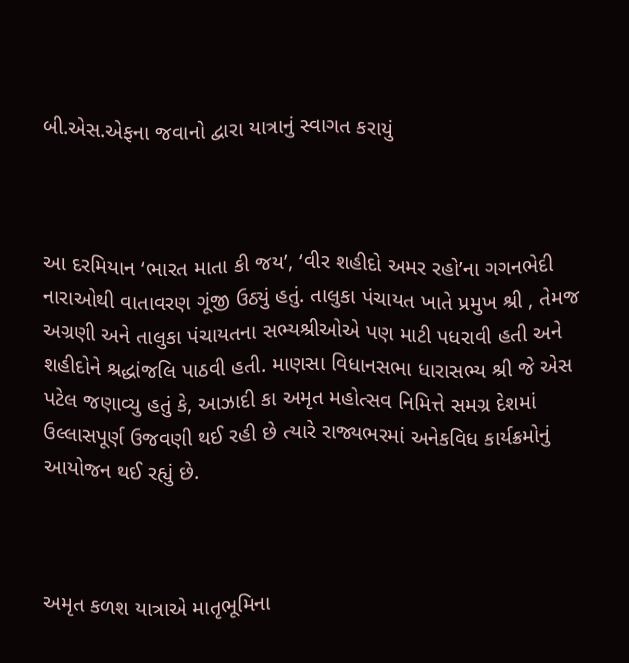બી.એસ.એફના જવાનો દ્વારા યાત્રાનું સ્વાગત કરાયું



આ દરમિયાન ‘ભારત માતા કી જય’, ‘વીર શહીદો અમર રહો’ના ગગનભેદી નારાઓથી વાતાવરણ ગૂંજી ઉઠ્યું હતું. તાલુકા પંચાયત ખાતે પ્રમુખ શ્રી , તેમજ અગ્રણી અને તાલુકા પંચાયતના સભ્યશ્રીઓએ પણ માટી પધરાવી હતી અને શહીદોને શ્રદ્ધાંજલિ પાઠવી હતી. માણસા વિધાનસભા ધારાસભ્ય શ્રી જે એસ પટેલ જણાવ્યુ હતું કે, આઝાદી કા અમૃત મહોત્સવ નિમિત્તે સમગ્ર દેશમાં ઉલ્લાસપૂર્ણ ઉજવણી થઈ રહી છે ત્યારે રાજ્યભરમાં અનેકવિધ કાર્યક્રમોનું આયોજન થઈ રહ્યું છે.



અમૃત કળશ યાત્રાએ માતૃભૂમિના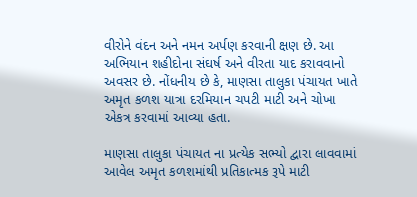વીરોને વંદન અને નમન અર્પણ કરવાની ક્ષણ છે. આ અભિયાન શહીદોના સંઘર્ષ અને વીરતા યાદ કરાવવાનો અવસર છે. નોંધનીય છે કે, માણસા તાલુકા પંચાયત ખાતે અમૃત કળશ યાત્રા દરમિયાન ચપટી માટી અને ચોખા એકત્ર કરવામાં આવ્યા હતા.

માણસા તાલુકા પંચાયત ના પ્રત્યેક સભ્યો દ્વારા લાવવામાં આવેલ અમૃત કળશમાંથી પ્રતિકાત્મક રૂપે માટી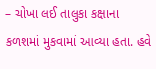– ચોખા લઈ તાલુકા કક્ષાના કળશમાં મુકવામાં આવ્યા હતા. હવે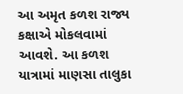આ અમૃત કળશ રાજ્ય કક્ષાએ મોકલવામાં આવશે. આ કળશ યાત્રામાં માણસા તાલુકા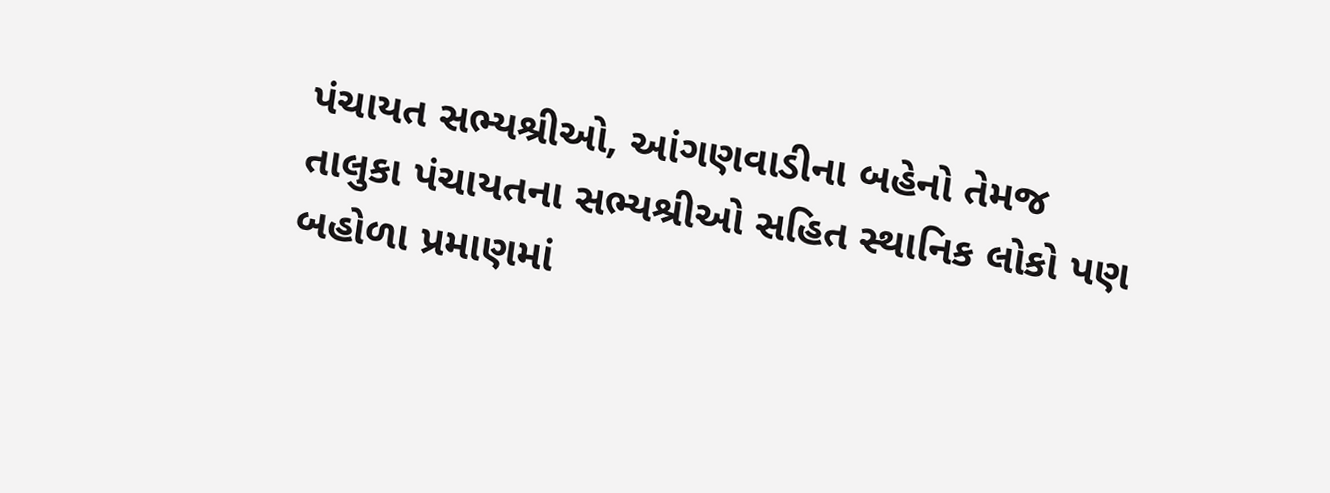પંચાયત સભ્યશ્રીઓ, આંગણવાડીના બહેનો તેમજ તાલુકા પંચાયતના સભ્યશ્રીઓ સહિત સ્થાનિક લોકો પણ બહોળા પ્રમાણમાં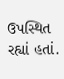ઉપસ્થિત રહ્યાં હતાં.